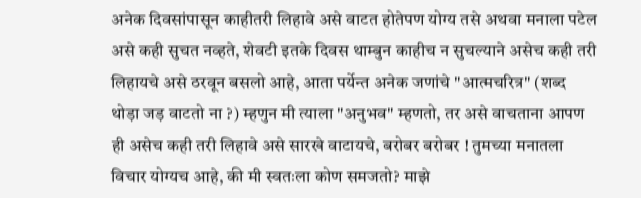अनेक दिवसांपासून काहीतरी लिहावे असे वाटत होतेपण योग्य तसे अथवा मनाला पटेल असे कही सुचत नव्हते, शेवटी इतके दिवस थाम्बुन काहीच न सुचल्याने असेच कही तरी लिहायचे असे ठरवून बसलो आहे, आता पर्येन्त अनेक जणांचे "आत्मचरित्र" (शब्द थोड़ा जड़ वाटतो ना ?) म्हणुन मी त्याला "अनुभव" म्हणतो, तर असे वाचताना आपण ही असेच कही तरी लिहावे असे सारखे वाटायचे, बरोबर बरोबर ! तुमच्या मनातला विचार योग्यच आहे, की मी स्वतःला कोण समजतो? माझे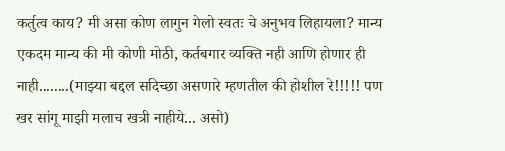कर्तुत्व काय? मी असा कोण लागुन गेलो स्वतः चे अनुभव लिहायला? मान्य एकदम मान्य की मी कोणी मोठी, कर्तबगार व्यक्ति नही आणि होणार ही नाही........(माझ्या बद्दल सदिच्छा असणारे म्हणतील की होशील रे!!!!! पण खर सांगू माझी मलाच खत्री नाहीये... असो)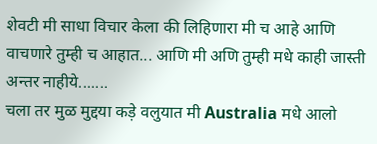शेवटी मी साधा विचार केला की लिहिणारा मी च आहे आणि वाचणारे तुम्ही च आहात... आणि मी अणि तुम्ही मधे काही जास्ती अन्तर नाहीये.......
चला तर मुळ मुद्दया कड़े वलुयात मी Australia मधे आलो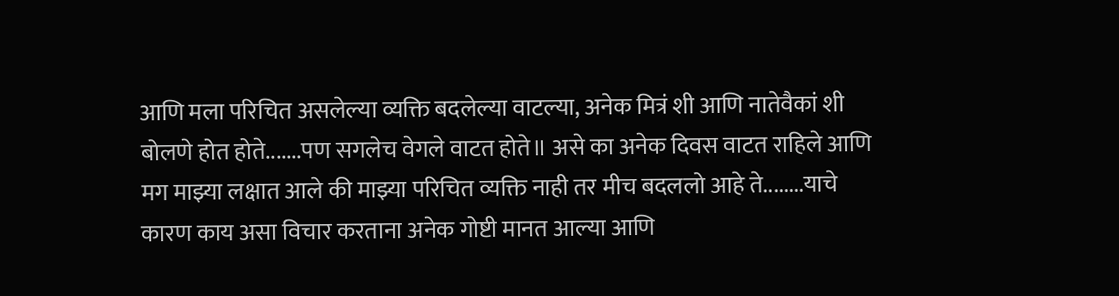आणि मला परिचित असलेल्या व्यक्ति बदलेल्या वाटल्या, अनेक मित्रं शी आणि नातेवैकां शी बोलणे होत होते.......पण सगलेच वेगले वाटत होते॥ असे का अनेक दिवस वाटत राहिले आणि मग माझ्या लक्षात आले की माझ्या परिचित व्यक्ति नाही तर मीच बदललो आहे ते........याचे कारण काय असा विचार करताना अनेक गोष्टी मानत आल्या आणि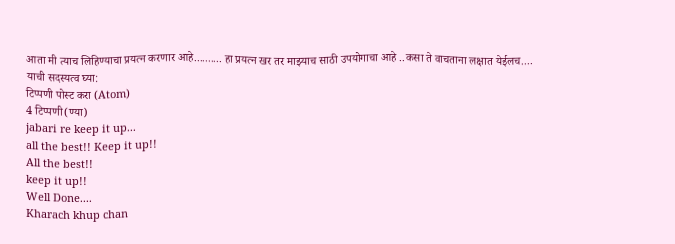आता मी त्याच लिहिण्याचा प्रयत्न करणार आहे.......... हा प्रयत्न खर तर माझ्याच साठी उपयोगाचा आहे ..कसा ते वाचताना लक्षात येईलच....
याची सदस्यत्व घ्या:
टिप्पणी पोस्ट करा (Atom)
4 टिप्पणी(ण्या)
jabari re keep it up...
all the best!! Keep it up!!
All the best!!
keep it up!!
Well Done....
Kharach khup chan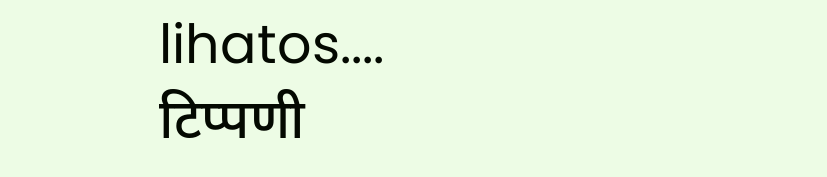lihatos....
टिप्पणी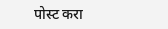पोस्ट करा